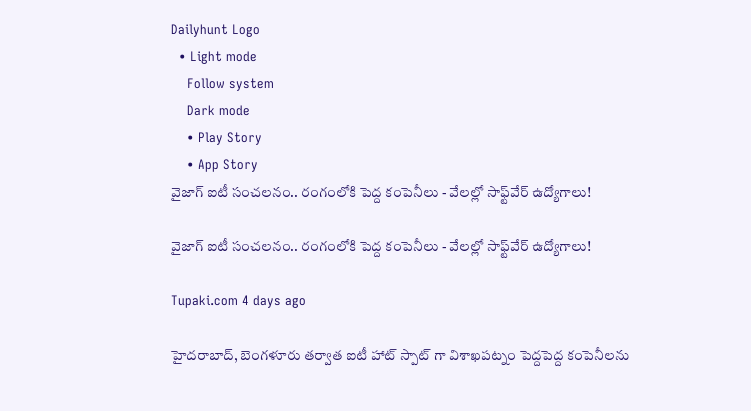Dailyhunt Logo
  • Light mode
    Follow system
    Dark mode
    • Play Story
    • App Story
వైజాగ్ ఐటీ సంచలనం.. రంగంలోకి పెద్ద కంపెనీలు - వేలల్లో సాఫ్ట్‌వేర్ ఉద్యోగాలు!

వైజాగ్ ఐటీ సంచలనం.. రంగంలోకి పెద్ద కంపెనీలు - వేలల్లో సాఫ్ట్‌వేర్ ఉద్యోగాలు!

Tupaki.com 4 days ago

హైదరాబాద్, బెంగళూరు తర్వాత ఐటీ హాట్ స్పాట్ గా విశాఖపట్నం పెద్దపెద్ద కంపెనీలను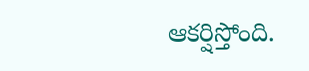ఆకర్షిస్తోంది.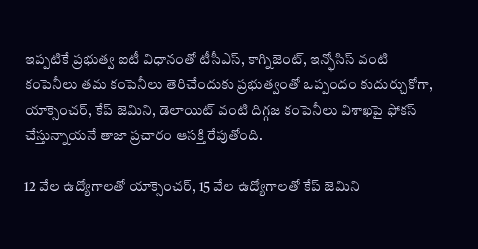ఇప్పటికే ప్రభుత్వ ఐటీ విధానంతో టీసీఎస్, కాగ్నిజెంట్, ఇన్ఫోసిస్ వంటి కంపెనీలు తమ కంపెనీలు తెరిచేందుకు ప్రభుత్వంతో ఒప్పందం కుదుర్చుకోగా, యాక్సెంచర్, కేప్ జెమిని, డెలాయిట్ వంటి దిగ్గజ కంపెనీలు విశాఖపై ఫోకస్ చేస్తున్నాయనే తాజా ప్రచారం ఆసక్తి రేపుతోంది.

12 వేల ఉద్యోగాలతో యాక్సెంచర్, 15 వేల ఉద్యోగాలతో కేప్ జెమిని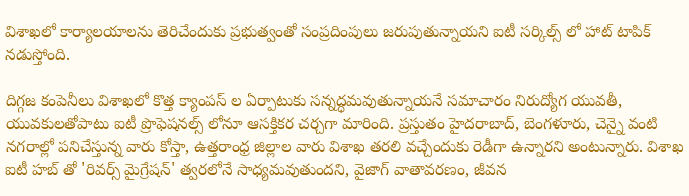విశాఖలో కార్యాలయాలను తెరిచేందుకు ప్రభుత్వంతో సంప్రదింపులు జరుపుతున్నాయని ఐటీ సర్కిల్స్ లో హాట్ టాపిక్ నడుస్తోంది.

దిగ్గజ కంపెనీలు విశాఖలో కొత్త క్యాంపస్ ల ఏర్పాటుకు సన్నద్ధమవుతున్నాయనే సమాచారం నిరుద్యోగ యువతీ, యువకులతోపాటు ఐటీ ప్రొఫెషనల్స్ లోనూ ఆసక్తికర చర్చగా మారింది. ప్రస్తుతం హైదరాబాద్, బెంగళూరు, చెన్నై వంటి నగరాల్లో పనిచేస్తున్న వారు కోస్తా, ఉత్తరాంధ్ర జిల్లాల వారు విశాఖ తరలి వచ్చేందుకు రెడీగా ఉన్నారని అంటున్నారు. విశాఖ ఐటీ హబ్ తో 'రివర్స్ మైగ్రేషన్' త్వరలోనే సాధ్యమవుతుందని, వైజాగ్ వాతావరణం, జీవన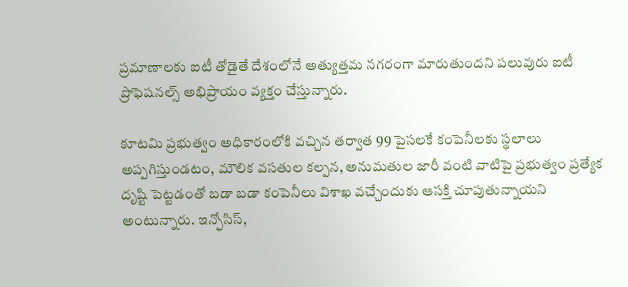ప్రమాణాలకు ఐటీ తోడైతే దేశంలోనే అత్యుత్తమ నగరంగా మారుతుందని పలువురు ఐటీ ప్రొఫెషనల్స్ అభిప్రాయం వ్యక్తం చేస్తున్నారు.

కూటమి ప్రభుత్వం అధికారంలోకి వచ్చిన తర్వాత 99 పైసలకే కంపెనీలకు స్థలాలు అప్పగిస్తుండటం, మౌలిక వసతుల కల్పన, అనుమతుల జారీ వంటి వాటిపై ప్రభుత్వం ప్రత్యేక దృష్టి పెట్టడంతో బడా బడా కంపెనీలు విశాఖ వచ్చేందుకు ఆసక్తి చూపుతున్నాయని అంటున్నారు. ఇన్ఫోసిస్,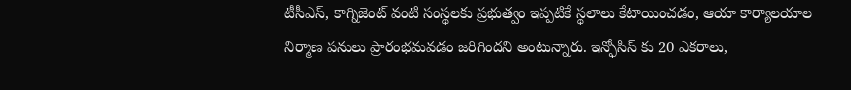టీసీఎస్, కాగ్నిజెంట్ వంటి సంస్థలకు ప్రభుత్వం ఇప్పటికే స్థలాలు కేటాయించడం, ఆయా కార్యాలయాల నిర్మాణ పనులు ప్రారంభమవడం జరిగిందని అంటున్నారు. ఇన్ఫోసిస్ కు 20 ఎకరాలు,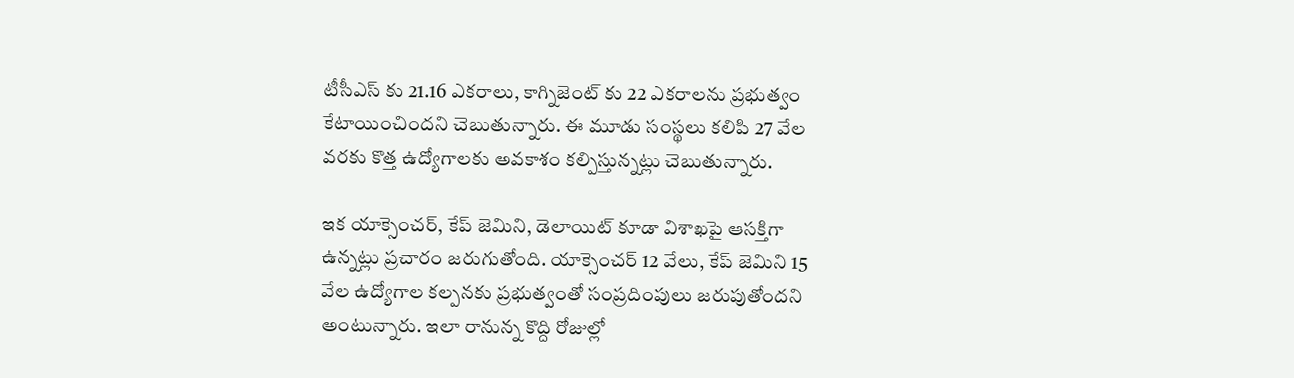టీసీఎస్ కు 21.16 ఎకరాలు, కాగ్నిజెంట్ కు 22 ఎకరాలను ప్రభుత్వం కేటాయించిందని చెబుతున్నారు. ఈ మూడు సంస్థలు కలిపి 27 వేల వరకు కొత్త ఉద్యోగాలకు అవకాశం కల్పిస్తున్నట్లు చెబుతున్నారు.

ఇక యాక్సెంచర్, కేప్ జెమిని, డెలాయిట్ కూడా విశాఖపై ఆసక్తిగా ఉన్నట్లు ప్రచారం జరుగుతోంది. యాక్సెంచర్ 12 వేలు, కేప్ జెమిని 15 వేల ఉద్యోగాల కల్పనకు ప్రభుత్వంతో సంప్రదింపులు జరుపుతోందని అంటున్నారు. ఇలా రానున్న కొద్ది రోజుల్లో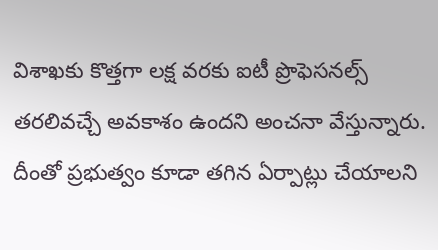విశాఖకు కొత్తగా లక్ష వరకు ఐటీ ప్రొఫెసనల్స్ తరలివచ్చే అవకాశం ఉందని అంచనా వేస్తున్నారు. దీంతో ప్రభుత్వం కూడా తగిన ఏర్పాట్లు చేయాలని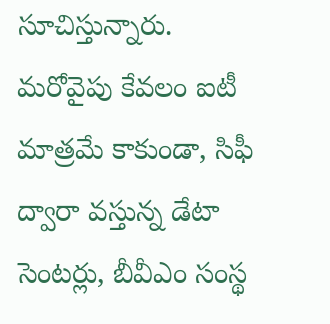సూచిస్తున్నారు. మరోవైపు కేవలం ఐటీ మాత్రమే కాకుండా, సిఫీ ద్వారా వస్తున్న డేటా సెంటర్లు, బీవీఎం సంస్థ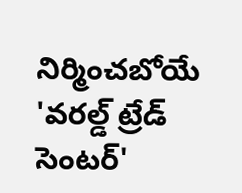నిర్మించబోయే 'వరల్డ్ ట్రేడ్ సెంటర్'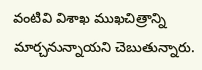వంటివి విశాఖ ముఖచిత్రాన్ని మార్చనున్నాయని చెబుతున్నారు.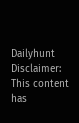Dailyhunt
Disclaimer: This content has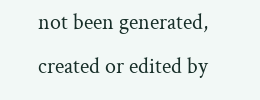not been generated, created or edited by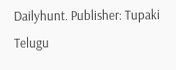Dailyhunt. Publisher: Tupaki Telugu